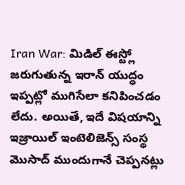Iran War: మిడిల్ ఈస్ట్లో జరుగుతున్న ఇరాన్ యుద్ధం ఇప్పట్లో ముగిసేలా కనిపించడం లేదు. అయితే, ఇదే విషయాన్ని ఇజ్రాయిల్ ఇంటెలిజెన్స్ సంస్థ మొసాద్ ముందుగానే చెప్పనట్లు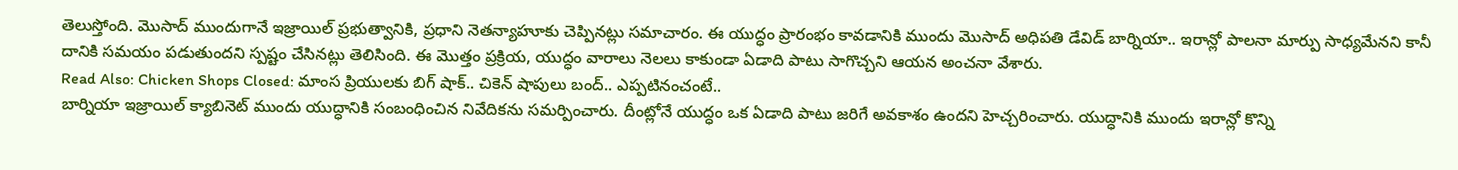తెలుస్తోంది. మొసాద్ ముందుగానే ఇజ్రాయిల్ ప్రభుత్వానికి, ప్రధాని నెతన్యాహూకు చెప్పినట్లు సమాచారం. ఈ యుద్ధం ప్రారంభం కావడానికి ముందు మొసాద్ అధిపతి డేవిడ్ బార్నియా.. ఇరాన్లో పాలనా మార్పు సాధ్యమేనని కానీ దానికి సమయం పడుతుందని స్పష్టం చేసినట్లు తెలిసింది. ఈ మొత్తం ప్రక్రియ, యుద్ధం వారాలు నెలలు కాకుండా ఏడాది పాటు సాగొచ్చని ఆయన అంచనా వేశారు.
Read Also: Chicken Shops Closed: మాంస ప్రియులకు బిగ్ షాక్.. చికెన్ షాపులు బంద్.. ఎప్పటినంచంటే..
బార్నియా ఇజ్రాయిల్ క్యాబినెట్ ముందు యుద్ధానికి సంబంధించిన నివేదికను సమర్పించారు. దీంట్లోనే యుద్ధం ఒక ఏడాది పాటు జరిగే అవకాశం ఉందని హెచ్చరించారు. యుద్ధానికి ముందు ఇరాన్లో కొన్ని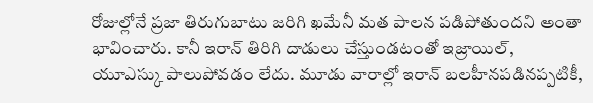రోజుల్లోనే ప్రజా తిరుగుబాటు జరిగి ఖమేనీ మత పాలన పడిపోతుందని అంతా భావించారు. కానీ ఇరాన్ తిరిగి దాడులు చేస్తుండటంతో ఇజ్రాయిల్, యూఎస్కు పాలుపోవడం లేదు. మూడు వారాల్లో ఇరాన్ బలహీనపడినప్పటికీ,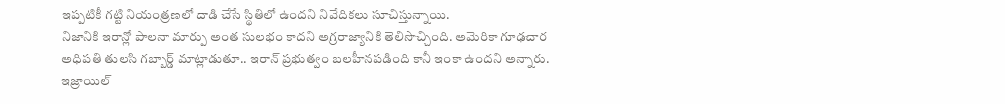ఇప్పటికీ గట్టి నియంత్రణలో దాడి చేసే స్థితిలో ఉందని నివేదికలు సూచిస్తున్నాయి.
నిజానికి ఇరాన్లో పాలనా మార్పు అంత సులభం కాదని అగ్రరాజ్యానికి తెలిసొచ్చింది. అమెరికా గూఢచార అధిపతి తులసి గబ్బార్డ్ మాట్లాడుతూ.. ఇరాన్ ప్రభుత్వం బలహీనపడింది కానీ ఇంకా ఉందని అన్నారు. ఇజ్రాయిల్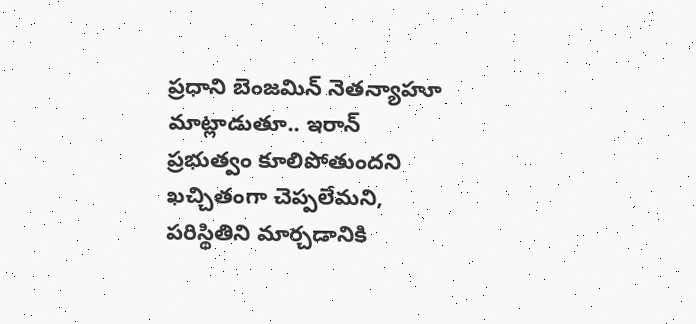ప్రధాని బెంజమిన్ నెతన్యాహూ మాట్లాడుతూ.. ఇరాన్ ప్రభుత్వం కూలిపోతుందని ఖచ్చితంగా చెప్పలేమని, పరిస్థితిని మార్చడానికి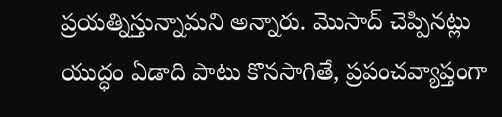ప్రయత్నిస్తున్నామని అన్నారు. మొసాద్ చెప్పినట్లు యుద్ధం ఏడాది పాటు కొనసాగితే, ప్రపంచవ్యాప్తంగా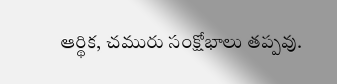ఆర్థిక, చమురు సంక్షోభాలు తప్పవు.